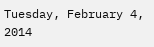Tuesday, February 4, 2014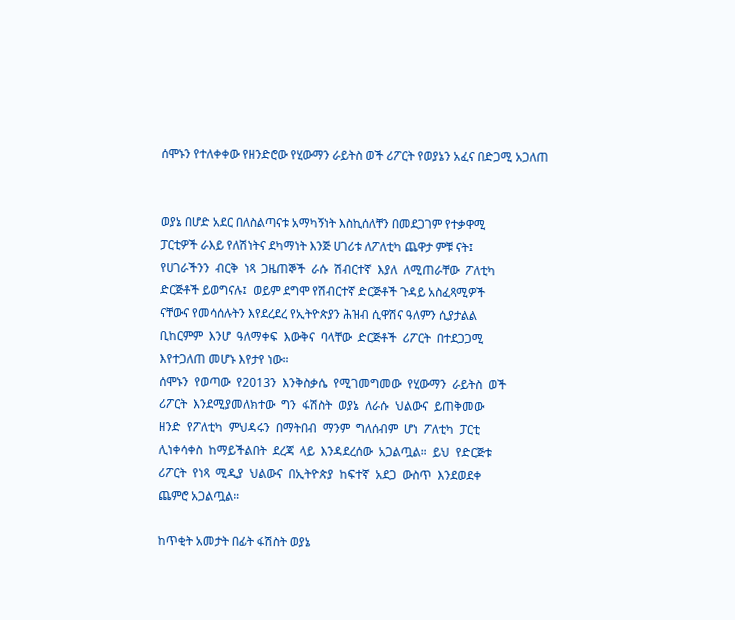ሰሞኑን የተለቀቀው የዘንድሮው የሂውማን ራይትስ ወች ሪፖርት የወያኔን አፈና በድጋሚ አጋለጠ


ወያኔ በሆድ አደር በለስልጣናቱ አማካኝነት እስኪሰለቸን በመደጋገም የተቃዋሚ
ፓርቲዎች ራእይ የለሽነትና ደካማነት እንጅ ሀገሪቱ ለፖለቲካ ጨዋታ ምቹ ናት፤
የሀገራችንን  ብርቅ  ነጻ  ጋዜጠኞች  ራሱ  ሽብርተኛ  እያለ  ለሚጠራቸው  ፖለቲካ
ድርጅቶች ይወግናሉ፤  ወይም ደግሞ የሽብርተኛ ድርጅቶች ጉዳይ አስፈጻሚዎች
ናቸውና የመሳሰሉትን እየደረደረ የኢትዮጵያን ሕዝብ ሲዋሽና ዓለምን ሲያታልል
ቢከርምም  እንሆ  ዓለማቀፍ  እውቅና  ባላቸው  ድርጅቶች  ሪፖርት  በተደጋጋሚ
እየተጋለጠ መሆኑ እየታየ ነው።
ሰሞኑን  የወጣው  የ2013ን  እንቅስቃሴ  የሚገመግመው  የሂውማን  ራይትስ  ወች
ሪፖርት  እንደሚያመለክተው  ግን  ፋሽስት  ወያኔ  ለራሱ  ህልውና  ይጠቅመው
ዘንድ  የፖለቲካ  ምህዳሩን  በማትበብ  ማንም  ግለሰብም  ሆነ  ፖለቲካ  ፓርቲ
ሊነቀሳቀስ  ከማይችልበት  ደረጃ  ላይ  እንዳደረሰው  አጋልጧል።  ይህ  የድርጅቱ
ሪፖርት  የነጻ  ሚዲያ  ህልውና  በኢትዮጵያ  ከፍተኛ  አደጋ  ውስጥ  እንደወደቀ
ጨምሮ አጋልጧል።

ከጥቂት አመታት በፊት ፋሽስት ወያኔ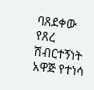ባጸደቀው የጸረ ሽብርተኝነት አዋጅ የተነሳ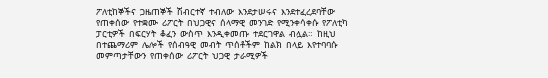ፖለቲከኞችና  ጋዜጠኞች  ሽብርተኛ  ተብለው  እንደታሠሩና  እንደተፈረደባቸው
የጠቀሰው  የተቋሙ  ሪፖርት  በህጋዊና  ሰላማዊ  መንገድ  የሚንቀሳቀሱ  የፖለቲካ
ፓርቲዎች  በፍርሃት  ቆፈን  ውስጥ  እንዲቀመጡ  ተደርገዋል  ብሏል።  ከዚህ
በተጨማሪም  ሌሎች  የሰብዓዊ  መብት  ጥሰቶችም  ከልክ  በላይ  እየተባባሱ
መምጣታቸውን  የጠቀሰው  ሪፖርት  ህጋዊ  ታራሚዎች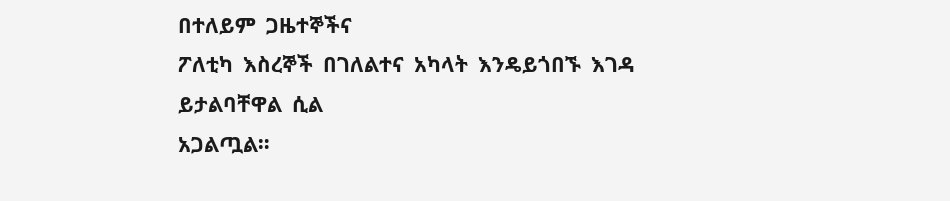በተለይም  ጋዜተኞችና
ፖለቲካ  እስረኞች  በገለልተና  አካላት  እንዴይጎበኙ  እገዳ  ይታልባቸዋል  ሲል
አጋልጧል።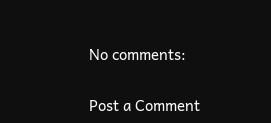No comments:

Post a Comment